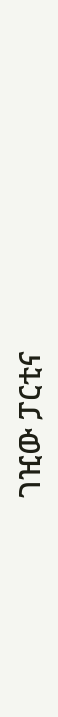ገዢው ፓርቲና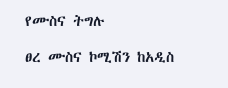የሙስና ትግሉ

ፀረ ሙስና ኮሚሽን ከአዲስ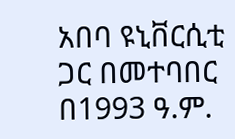አበባ ዩኒቨርሲቲ ጋር በመተባበር በ1993 ዓ.ም.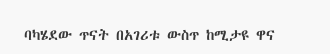ባካሄደው ጥናት በአገሪቱ ውስጥ ከሚታዩ ዋና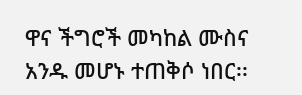ዋና ችግሮች መካከል ሙስና አንዱ መሆኑ ተጠቅሶ ነበር፡፡